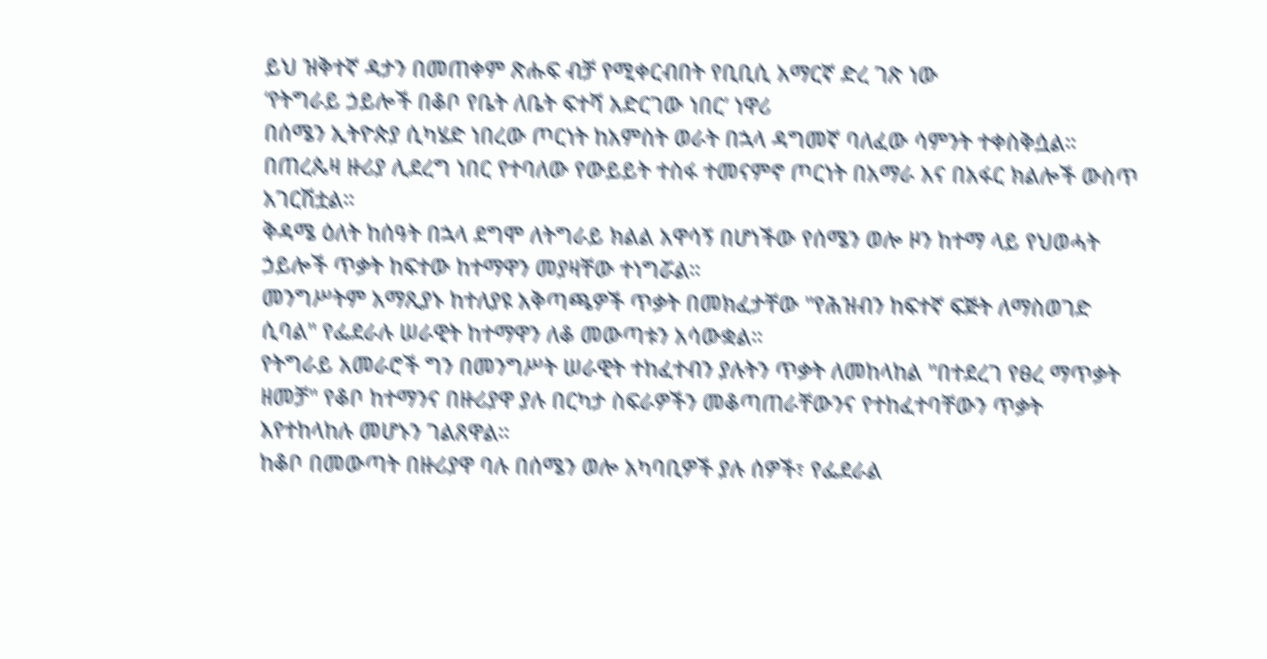ይህ ዝቅተኛ ዳታን በመጠቀም ጽሑፍ ብቻ የሚቀርብበት የቢቢሲ አማርኛ ድረ ገጽ ነው
‘የትግራይ ኃይሎች በቆቦ የቤት ለቤት ፍተሻ አድርገው ነበር’ ነዋሪ
በሰሜን ኢትዮጵያ ሲካሄድ ነበረው ጦርነት ከአምስት ወራት በኋላ ዳግመኛ ባለፈው ሳምንት ተቀስቅሷል።
በጠረጴዛ ዙሪያ ሊደረግ ነበር የተባለው የውይይት ተስፋ ተመናምኖ ጦርነት በአማራ እና በአፋር ክልሎች ውስጥ አገርሽቷል።
ቅዳሜ ዕለት ከሰዓት በኋላ ደግሞ ለትግራይ ክልል አዋሳኝ በሆነችው የሰሜን ወሎ ዞን ከተማ ላይ የህወሓት ኃይሎች ጥቃት ከፍተው ከተማዋን መያዛቸው ተነግሯል።
መንግሥትም አማጺያኑ ከተለያዩ አቅጣጫዎች ጥቃት በመክፈታቸው "የሕዝብን ከፍተኛ ፍጅት ለማስወገድ ሲባል" የፌደራሉ ሠራዊት ከተማዋን ለቆ መውጣቱን አሳውቋል።
የትግራይ አመራሮች ግን በመንግሥት ሠራዊት ተከፈተብን ያሉትን ጥቃት ለመከላከል "በተደረገ የፀረ ማጥቃት ዘመቻ" የቆቦ ከተማንና በዙሪያዋ ያሉ በርካታ ስፍራዎችን መቆጣጠራቸውንና የተከፈተባቸውን ጥቃት እየተከላከሉ መሆኑን ገልጸዋል።
ከቆቦ በመውጣት በዙሪያዋ ባሉ በሰሜን ወሎ አካባቢዎች ያሉ ሰዎች፣ የፌደራል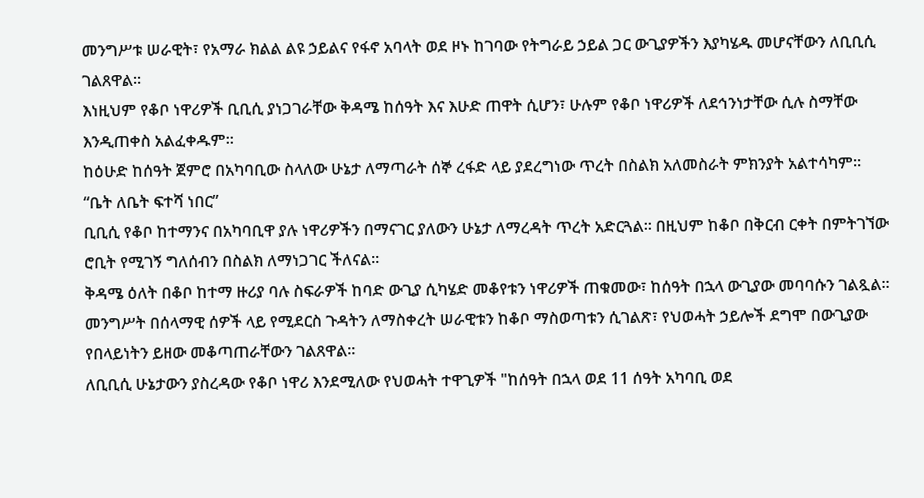መንግሥቱ ሠራዊት፣ የአማራ ክልል ልዩ ኃይልና የፋኖ አባላት ወደ ዞኑ ከገባው የትግራይ ኃይል ጋር ውጊያዎችን እያካሄዱ መሆናቸውን ለቢቢሲ ገልጸዋል።
እነዚህም የቆቦ ነዋሪዎች ቢቢሲ ያነጋገራቸው ቅዳሜ ከሰዓት እና እሁድ ጠዋት ሲሆን፣ ሁሉም የቆቦ ነዋሪዎች ለደኅንነታቸው ሲሉ ስማቸው እንዲጠቀስ አልፈቀዱም።
ከዕሁድ ከሰዓት ጀምሮ በአካባቢው ስላለው ሁኔታ ለማጣራት ሰኞ ረፋድ ላይ ያደረግነው ጥረት በስልክ አለመስራት ምክንያት አልተሳካም።
“ቤት ለቤት ፍተሻ ነበር”
ቢቢሲ የቆቦ ከተማንና በአካባቢዋ ያሉ ነዋሪዎችን በማናገር ያለውን ሁኔታ ለማረዳት ጥረት አድርጓል። በዚህም ከቆቦ በቅርብ ርቀት በምትገኘው ሮቢት የሚገኝ ግለሰብን በስልክ ለማነጋገር ችለናል።
ቅዳሜ ዕለት በቆቦ ከተማ ዙሪያ ባሉ ስፍራዎች ከባድ ውጊያ ሲካሄድ መቆየቱን ነዋሪዎች ጠቁመው፣ ከሰዓት በኋላ ውጊያው መባባሱን ገልጿል።
መንግሥት በሰላማዊ ሰዎች ላይ የሚደርስ ጉዳትን ለማስቀረት ሠራዊቱን ከቆቦ ማስወጣቱን ሲገልጽ፣ የህወሓት ኃይሎች ደግሞ በውጊያው የበላይነትን ይዘው መቆጣጠራቸውን ገልጸዋል።
ለቢቢሲ ሁኔታውን ያስረዳው የቆቦ ነዋሪ እንደሚለው የህወሓት ተዋጊዎች "ከሰዓት በኋላ ወደ 11 ሰዓት አካባቢ ወደ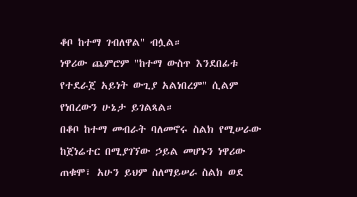ቆቦ ከተማ ገብለዋል" ብሏል።
ነዋሪው ጨምሮም "ከተማ ውስጥ እንደበፊቱ የተደራጀ አይነት ውጊያ አልነበረም" ሲልም የነበረውን ሁኔታ ይገልጻል።
በቆቦ ከተማ መብራት ባለመኖሩ ስልክ የሚሠራው ከጀነሬተር በሚያገኘው ኃይል መሆኑን ነዋሪው ጠቁሞ፣ አሁን ይህም ስለማይሠራ ስልክ ወደ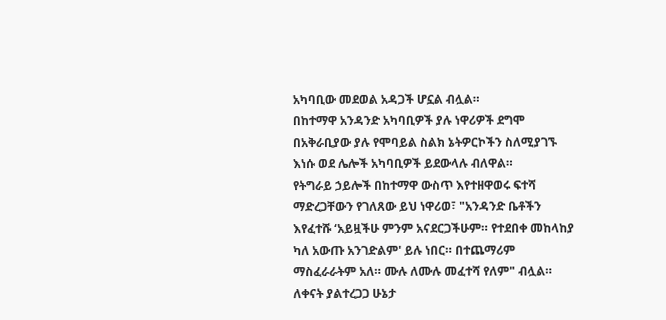አካባቢው መደወል አዳጋች ሆኗል ብሏል።
በከተማዋ አንዳንድ አካባቢዎች ያሉ ነዋሪዎች ደግሞ በአቅራቢያው ያሉ የሞባይል ስልክ ኔትዎርኮችን ስለሚያገኙ እነሱ ወደ ሌሎች አካባቢዎች ይደውላሉ ብለዋል።
የትግራይ ኃይሎች በከተማዋ ውስጥ እየተዘዋወሩ ፍተሻ ማድረጋቸውን የገለጸው ይህ ነዋሪወ፣ "አንዳንድ ቤቶችን እየፈተሹ ‘አይዟችሁ ምንም አናደርጋችሁም። የተደበቀ መከላከያ ካለ አውጡ አንገድልም' ይሉ ነበር። በተጨማሪም ማስፈራራትም አለ። ሙሉ ለሙሉ መፈተሻ የለም" ብሏል።
ለቀናት ያልተረጋጋ ሁኔታ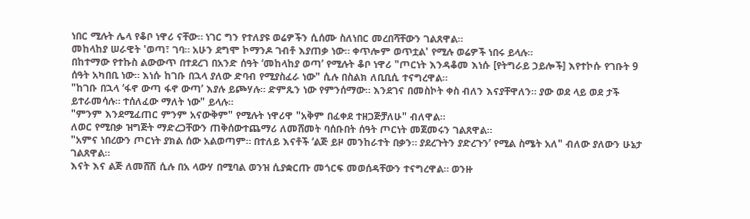ነበር ሚሉት ሌላ የቆቦ ነዋሪ ናቸው። ነገር ግን የተለያዩ ወሬዎችን ሲሰሙ ስለነበር መረበሻቸውን ገልጸዋል።
መከላከያ ሠራዊት 'ወጣ፣ ገባ። አሁን ደግሞ ኮማንዶ ገብቶ እያጠቃ ነው። ቀጥሎም ወጥቷል' የሚሉ ወሬዎች ነበሩ ይላሉ።
በከተማው የተኩስ ልውውጥ በተደረገ በአንድ ሰዓት ‘መከላከያ ወጣ’ የሚሉት ቆቦ ነዋሪ "ጦርነት እንዳቆመ እነሱ [የትግራይ ኃይሎች] እየተኮሱ የገቡት 9 ሰዓት አካበቢ ነው። እነሱ ከገቡ በኋላ ያለው ድባብ የሚያስፈራ ነው" ሲሉ በስልክ ለቢቢሲ ተናግረዋል።
"ከገቡ በኋላ ‘ፋኖ ውጣ ፋኖ ውጣ’ እያሉ ይጮሃሉ። ድምጹን ነው የምንሰማው። እንደገና በመስኮት ቀስ ብለን እናያቸዋለን። ያው ወደ ላይ ወደ ታች ይተራመሳሉ። ተሰለፈው ማለት ነው" ይላሉ።
"ምንም እንደሚፈጠር ምንም አናውቅም" የሚሉት ነዋሪዋ "አቅም በፈቀደ ተዘጋጅቻለሁ" ብለዋል።
ለወር የሚበቃ ዝግጅት ማድረጋቸውን ጠቅሰውተጨማሪ ለመሸመት ባሰቡበት ሰዓት ጦርነት መጀመሩን ገልጸዋል።
"አምና ነበረውን ጦርነት ያክል ሰው አልወጣም። በተለይ እናቶች ‘ልጅ ይዞ መንከራተት በቃን። ያደረጉትን ያድረጉን’ የሚል ስሜት አለ" ብለው ያለውን ሁኔታ ገልጸዋል።
እናት እና ልጅ ለመሸሽ ሲሉ በአ ላውሃ በሚባል ወንዝ ሲያቋርጡ መጎርፍ መወሰዳቸውን ተናግረዋል። ወንዙ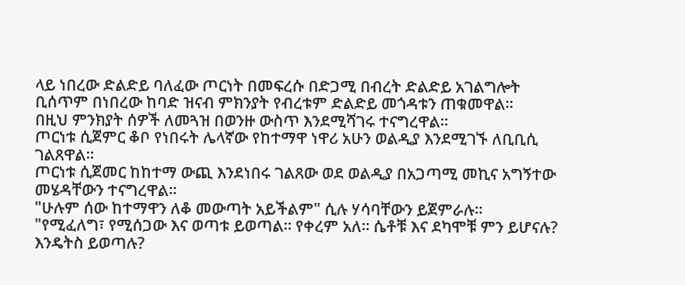ላይ ነበረው ድልድይ ባለፈው ጦርነት በመፍረሱ በድጋሚ በብረት ድልድይ አገልግሎት ቢሰጥም በነበረው ከባድ ዝናብ ምክንያት የብረቱም ድልድይ መጎዳቱን ጠቁመዋል።
በዚህ ምንክያት ሰዎች ለመጓዝ በወንዙ ውስጥ እንደሚሻገሩ ተናግረዋል።
ጦርነቱ ሲጀምር ቆቦ የነበሩት ሌላኛው የከተማዋ ነዋሪ አሁን ወልዲያ እንደሚገኙ ለቢቢሲ ገልጸዋል።
ጦርነቱ ሲጀመር ከከተማ ውጪ እንደነበሩ ገልጸው ወደ ወልዲያ በአጋጣሚ መኪና አግኝተው መሄዳቸውን ተናግረዋል።
"ሁሉም ሰው ከተማዋን ለቆ መውጣት አይችልም" ሲሉ ሃሳባቸውን ይጀምራሉ።
"የሚፈለግ፣ የሚሰጋው እና ወጣቱ ይወጣል። የቀረም አለ። ሴቶቹ እና ደካሞቹ ምን ይሆናሉ? እንዴትስ ይወጣሉ?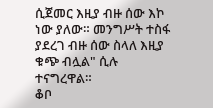ሲጀመር እዚያ ብዙ ሰው እኮ ነው ያለው። መንግሥት ተስፋ ያደረገ ብዙ ሰው ስላለ እዚያ ቁጭ ብሏል" ሲሉ ተናግረዋል።
ቆቦ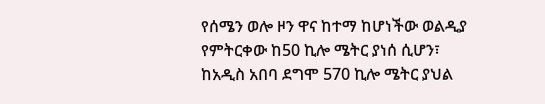የሰሜን ወሎ ዞን ዋና ከተማ ከሆነችው ወልዲያ የምትርቀው ከ50 ኪሎ ሜትር ያነሰ ሲሆን፣ ከአዲስ አበባ ደግሞ 570 ኪሎ ሜትር ያህል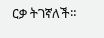ርቃ ትገኛለች።